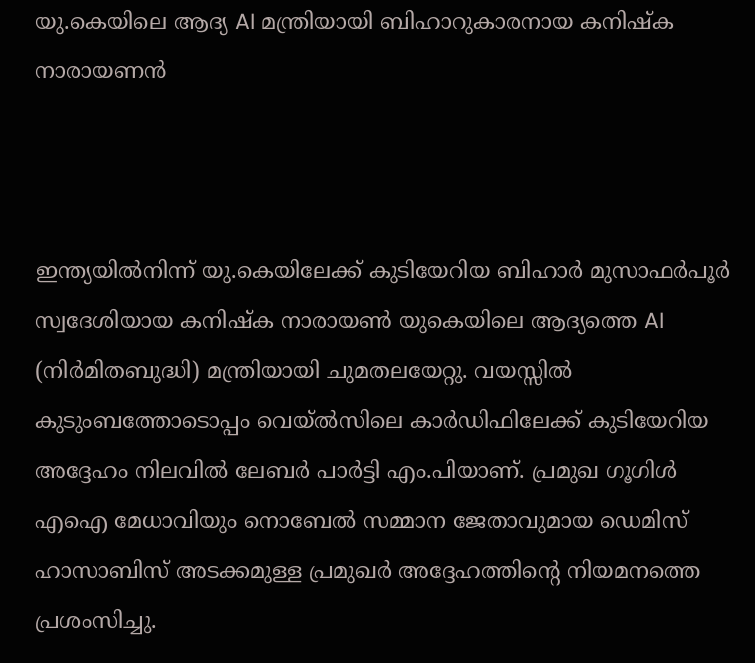യു.കെയിലെ ആദ്യ AI മന്ത്രിയായി ബിഹാറുകാരനായ കനിഷ്‌ക നാരായണൻ



ഇന്ത്യയിൽനിന്ന് യു.കെയിലേക്ക് കുടിയേറിയ ബിഹാർ മുസാഫർപൂർ സ്വദേശിയായ കനിഷ്‌ക നാരായൺ യുകെയിലെ ആദ്യത്തെ AI (നിർമിതബുദ്ധി) മന്ത്രിയായി ചുമതലയേറ്റു. വയസ്സിൽ കുടുംബത്തോടൊപ്പം വെയ്ൽസിലെ കാർഡിഫിലേക്ക് കുടിയേറിയ അദ്ദേഹം നിലവിൽ ലേബർ പാർട്ടി എം.പിയാണ്. പ്രമുഖ ഗൂഗിൾ എഐ മേധാവിയും നൊബേൽ സമ്മാന ജേതാവുമായ ഡെമിസ് ഹാസാബിസ് അടക്കമുള്ള പ്രമുഖർ അദ്ദേഹത്തിന്റെ നിയമനത്തെ പ്രശംസിച്ചു.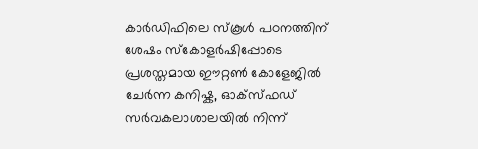കാർഡിഫിലെ സ്‌കൂൾ പഠനത്തിന് ശേഷം സ്കോളർഷിപ്പോടെ പ്രശസ്തമായ ഈറ്റൺ കോളേജിൽ ചേർന്ന കനിഷ്ക, ഓക്‌സ്‌ഫഡ് സർവകലാശാലയിൽ നിന്ന്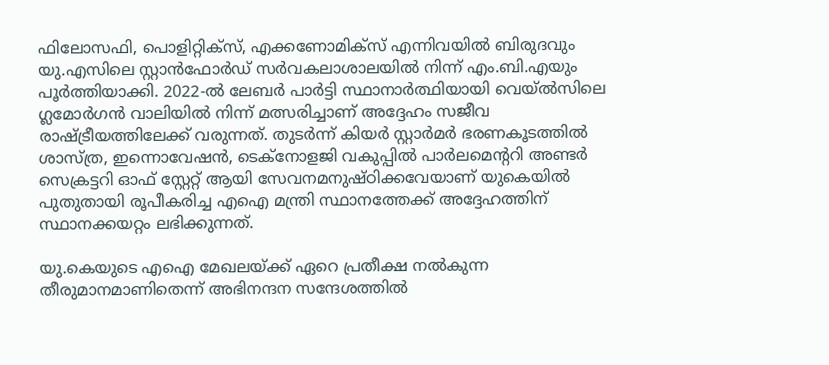ഫിലോസഫി, പൊളിറ്റിക്‌സ്, എക്കണോമിക്‌സ് എന്നിവയിൽ ബിരുദവും യു.എസിലെ സ്റ്റാൻഫോർഡ് സർവകലാശാലയിൽ നിന്ന് എം.ബി.എയും പൂർത്തിയാക്കി. 2022-ൽ ലേബർ പാർട്ടി സ്ഥാനാർത്ഥിയായി വെയ്ൽസിലെ ഗ്ലമോർഗൻ വാലിയിൽ നിന്ന് മത്സരിച്ചാണ് അദ്ദേഹം സജീവ രാഷ്ട്രീയത്തിലേക്ക് വരുന്നത്. തുടർന്ന് കിയർ സ്റ്റാർമർ ഭരണകൂടത്തിൽ ശാസ്ത്ര, ഇന്നൊവേഷൻ, ടെക്‌നോളജി വകുപ്പിൽ പാർലമെന്ററി അണ്ടർ സെക്രട്ടറി ഓഫ് സ്റ്റേറ്റ് ആയി സേവനമനുഷ്ഠിക്കവേയാണ് യുകെയിൽ പുതുതായി രൂപീകരിച്ച എഐ മന്ത്രി സ്ഥാനത്തേക്ക് അദ്ദേഹത്തിന് സ്ഥാനക്കയറ്റം ലഭിക്കുന്നത്.

യു.കെയുടെ എഐ മേഖലയ്ക്ക് ഏറെ പ്രതീക്ഷ നൽകുന്ന തീരുമാനമാണിതെന്ന് അഭിനന്ദന സന്ദേശത്തിൽ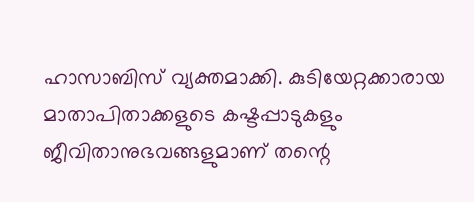ഹാസാബിസ് വ്യക്തമാക്കി. കുടിയേറ്റക്കാരായ മാതാപിതാക്കളുടെ കഷ്ടപ്പാടുകളും ജീവിതാനുഭവങ്ങളുമാണ് തന്റെ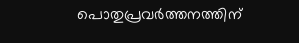പൊതുപ്രവർത്തനത്തിന്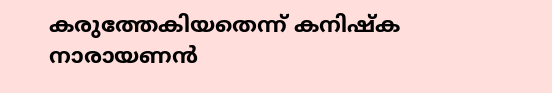കരുത്തേകിയതെന്ന് കനിഷ്‌ക നാരായണൻ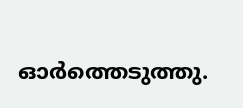ഓർത്തെടുത്തു.